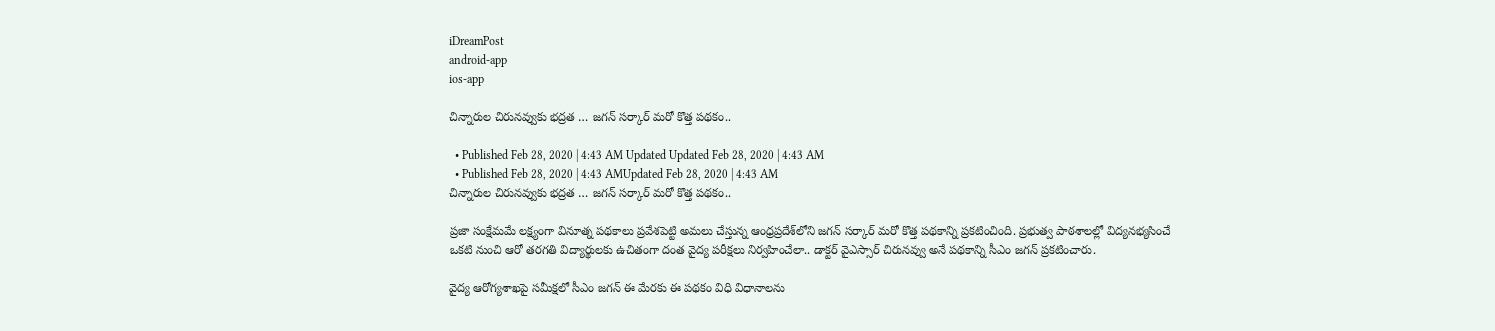iDreamPost
android-app
ios-app

చిన్నారుల చిరునవ్వుకు భద్రత … జగన్‌ సర్కార్‌ మరో కొత్త పథకం..

  • Published Feb 28, 2020 | 4:43 AM Updated Updated Feb 28, 2020 | 4:43 AM
  • Published Feb 28, 2020 | 4:43 AMUpdated Feb 28, 2020 | 4:43 AM
చిన్నారుల చిరునవ్వుకు భద్రత … జగన్‌ సర్కార్‌ మరో కొత్త పథకం..

ప్రజా సంక్షేమమే లక్ష్యంగా వినూత్న పథకాలు ప్రవేశపెట్టి అమలు చేస్తున్న ఆంధ్రప్రదేశ్‌లోని జగన్‌ సర్కార్‌ మరో కొత్త పథకాన్ని ప్రకటించింది. ప్రభుత్వ పాఠశాలల్లో విద్యనభ్యసించే ఒకటి నుంచి ఆరో తరగతి విద్యార్థులకు ఉచితంగా దంత వైద్య పరీక్షలు నిర్వహించేలా.. డాక్టర్‌ వైఎస్సార్‌ చిరునవ్వు అనే పథకాన్ని సీఎం జగన్‌ ప్రకటించారు.

వైద్య ఆరోగ్యశాఖపై సమీక్షలో సీఎం జగన్‌ ఈ మేరకు ఈ పథకం విధి విధానాలను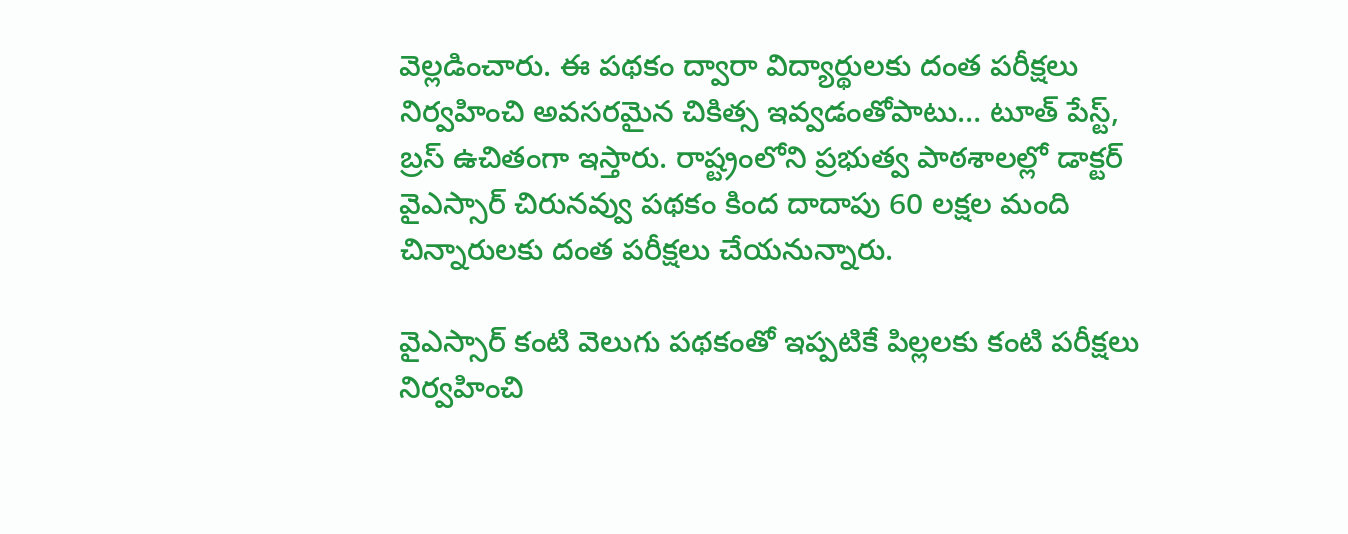వెల్లడించారు. ఈ పథకం ద్వారా విద్యార్థులకు దంత పరీక్షలు నిర్వహించి అవసరమైన చికిత్స ఇవ్వడంతోపాటు… టూత్‌ పేస్ట్, బ్రస్‌ ఉచితంగా ఇస్తారు. రాష్ట్రంలోని ప్రభుత్వ పాఠశాలల్లో డాక్టర్‌ వైఎస్సార్‌ చిరునవ్వు పథకం కింద దాదాపు 60 లక్షల మంది చిన్నారులకు దంత పరీక్షలు చేయనున్నారు.

వైఎస్సార్‌ కంటి వెలుగు పథకంతో ఇప్పటికే పిల్లలకు కంటి పరీక్షలు నిర్వహించి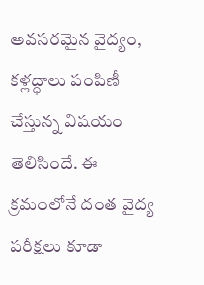అవసరమైన వైద్యం, కళ్లద్ధాలు పంపిణీ చేస్తున్న విషయం తెలిసిందే. ఈ క్రమంలోనే దంత వైద్య పరీక్షలు కూడా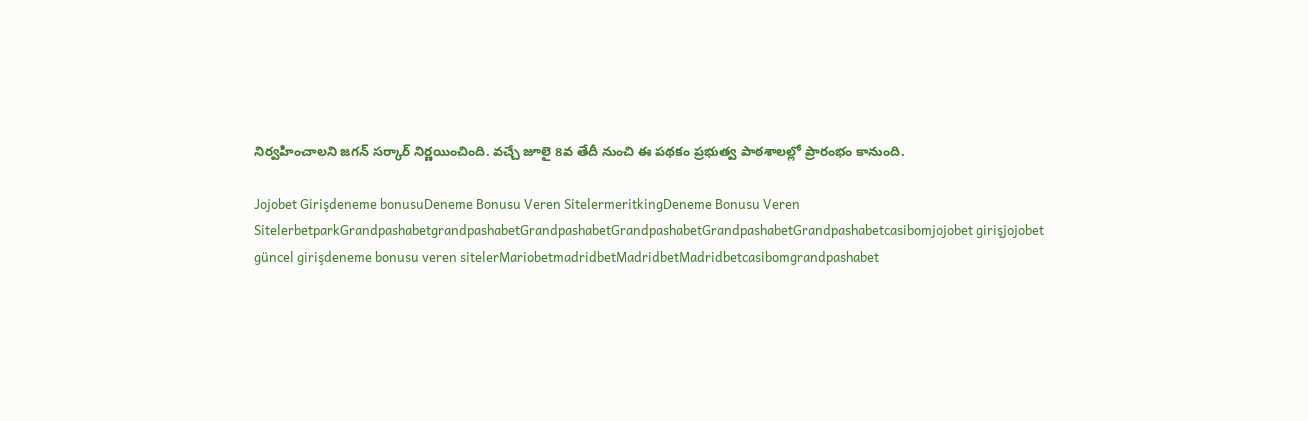నిర్వహించాలని జగన్‌ సర్కార్‌ నిర్ణయించింది. వచ్చే జూలై 8వ తేదీ నుంచి ఈ పథకం ప్రభుత్వ పాఠశాలల్లో ప్రారంభం కానుంది.

Jojobet Girişdeneme bonusuDeneme Bonusu Veren SitelermeritkingDeneme Bonusu Veren SitelerbetparkGrandpashabetgrandpashabetGrandpashabetGrandpashabetGrandpashabetGrandpashabetcasibomjojobet girişjojobet güncel girişdeneme bonusu veren sitelerMariobetmadridbetMadridbetMadridbetcasibomgrandpashabet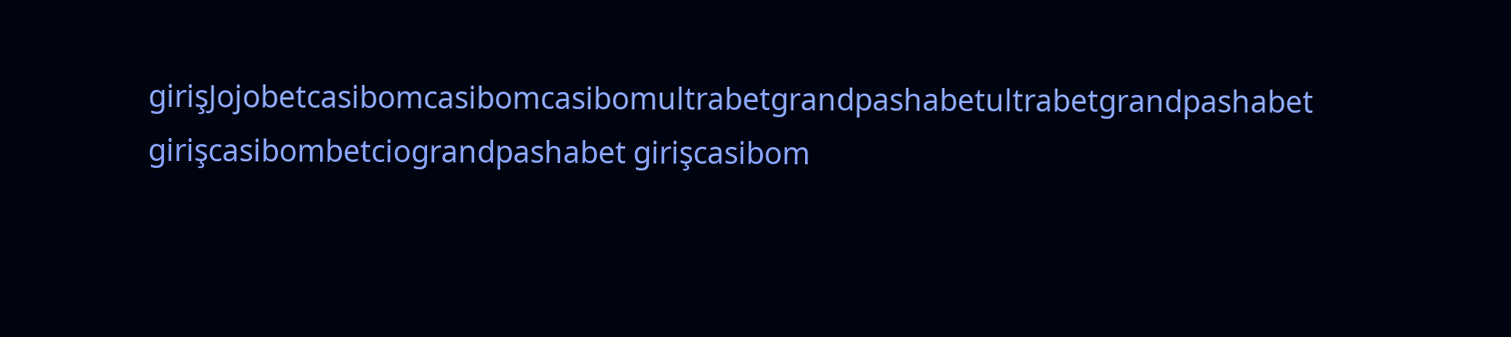girişJojobetcasibomcasibomcasibomultrabetgrandpashabetultrabetgrandpashabet girişcasibombetciograndpashabet girişcasibom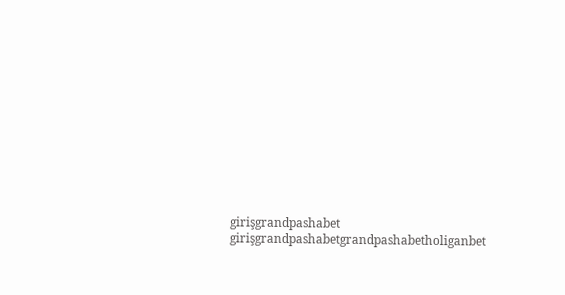girişgrandpashabet girişgrandpashabetgrandpashabetholiganbet